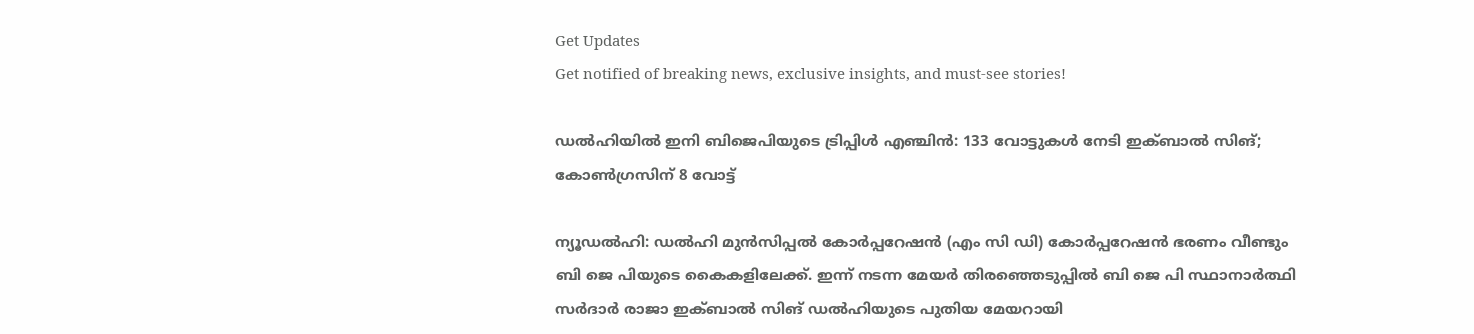Get Updates
Get notified of breaking news, exclusive insights, and must-see stories!

ഡല്‍ഹിയില്‍ ഇനി ബിജെപിയുടെ ട്രിപ്പിള്‍ എഞ്ചിന്‍: 133 വോട്ടുകള്‍ നേടി ഇക്ബാൽ സിങ്; കോണ്‍ഗ്രസിന് 8 വോട്ട്

ന്യൂഡല്‍ഹി: ഡൽഹി മുൻസിപ്പൽ കോർപ്പറേഷൻ (എം സി ഡി) കോർപ്പറേഷന്‍ ഭരണം വീണ്ടും ബി ജെ പിയുടെ കൈകളിലേക്ക്. ഇന്ന് നടന്ന മേയർ തിരഞ്ഞെടുപ്പില്‍ ബി ജെ പി സ്ഥാനാർത്ഥി സർദാർ രാജാ ഇക്ബാൽ സിങ് ഡൽഹിയുടെ പുതിയ മേയറായി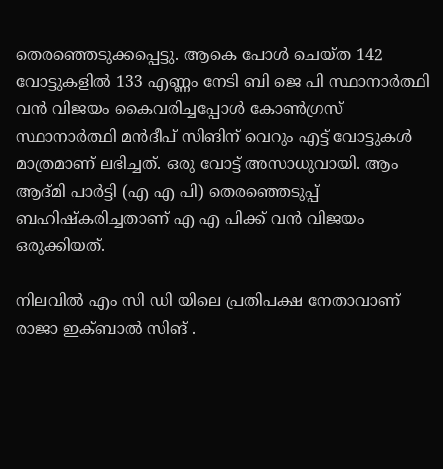തെരഞ്ഞെടുക്കപ്പെട്ടു. ആകെ പോള്‍ ചെയ്ത 142 വോട്ടുകളിൽ 133 എണ്ണം നേടി ബി ജെ പി സ്ഥാനാർത്ഥി വന്‍ വിജയം കൈവരിച്ചപ്പോള്‍ കോൺഗ്രസ് സ്ഥാനാർത്ഥി മൻദീപ് സിങിന് വെറും എട്ട് വോട്ടുകൾ മാത്രമാണ് ലഭിച്ചത്. ഒരു വോട്ട് അസാധുവായി. ആം ആദ്മി പാർട്ടി (എ എ പി) തെരഞ്ഞെടുപ്പ് ബഹിഷ്കരിച്ചതാണ് എ എ പിക്ക് വന്‍ വിജയം ഒരുക്കിയത്.

നിലവിൽ എം സി ഡി യിലെ പ്രതിപക്ഷ നേതാവാണ് രാജാ ഇക്ബാൽ സിങ് .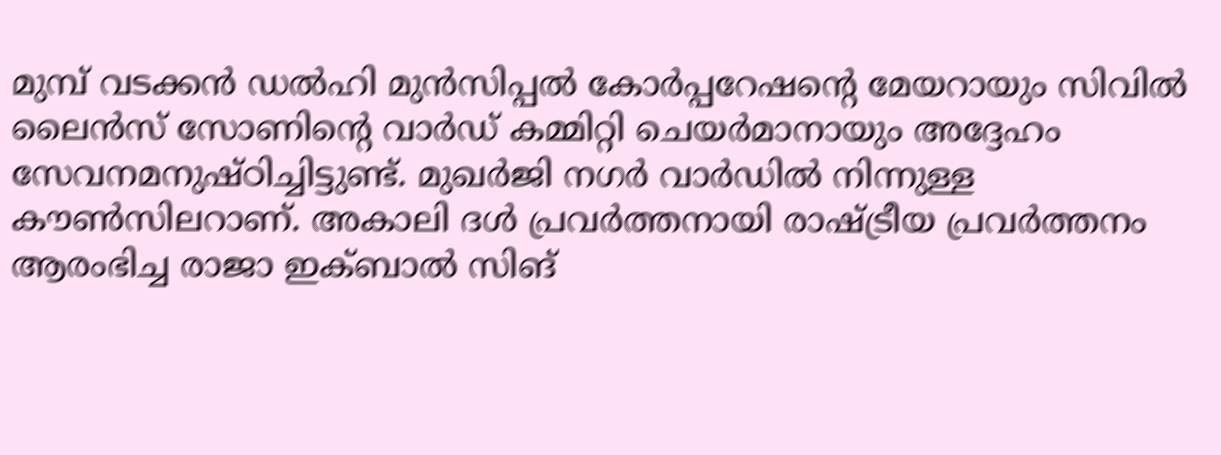മുമ്പ് വടക്കൻ ഡൽഹി മുൻസിപ്പൽ കോർപ്പറേഷന്റെ മേയറായും സിവിൽ ലൈൻസ് സോണിന്റെ വാർഡ് കമ്മിറ്റി ചെയർമാനായും അദ്ദേഹം സേവനമനുഷ്ഠിച്ചിട്ടുണ്ട്. മുഖർജി നഗർ വാർഡിൽ നിന്നുള്ള കൗൺസിലറാണ്. അകാലി ദൾ പ്രവർത്തനായി രാഷ്ട്രീയ പ്രവർത്തനം ആരംഭിച്ച രാജാ ഇക്ബാൽ സിങ്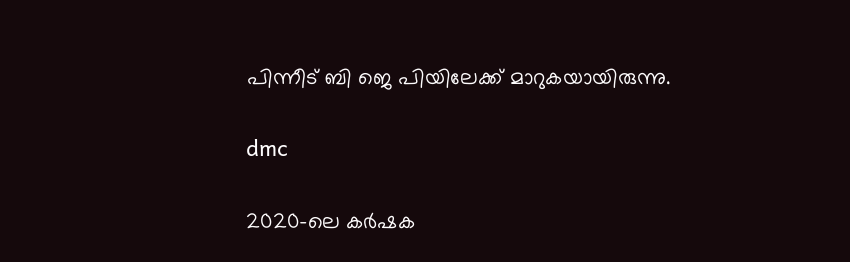പിന്നീട് ബി ജെ പിയിലേക്ക് മാറുകയായിരുന്നു.

dmc

2020-ലെ കർഷക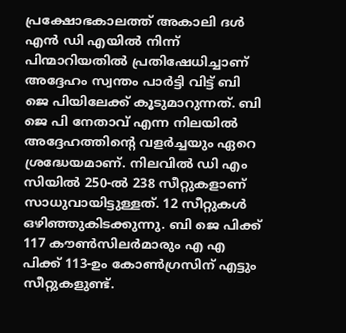പ്രക്ഷോഭകാലത്ത് അകാലി ദൾ എൻ ഡി എയിൽ നിന്ന് പിന്മാറിയതില്‍ പ്രതിഷേധിച്ചാണ് അദ്ദേഹം സ്വന്തം പാർട്ടി വിട്ട് ബി ജെ പിയിലേക്ക് കൂടുമാറുന്നത്. ബി ജെ പി നേതാവ് എന്ന നിലയില്‍ അദ്ദേഹത്തിന്റെ വളർച്ചയും ഏറെ ശ്രദ്ധേയമാണ്. നിലവിൽ ഡി എം സിയില്‍ 250-ൽ 238 സീറ്റുകളാണ് സാധുവായിട്ടുള്ളത്. 12 സീറ്റുകൾ ഒഴിഞ്ഞുകിടക്കുന്നു. ബി ജെ പിക്ക് 117 കൗൺസിലർമാരും എ എ പിക്ക് 113-ഉം കോൺഗ്രസിന് എട്ടും സീറ്റുകളുണ്ട്.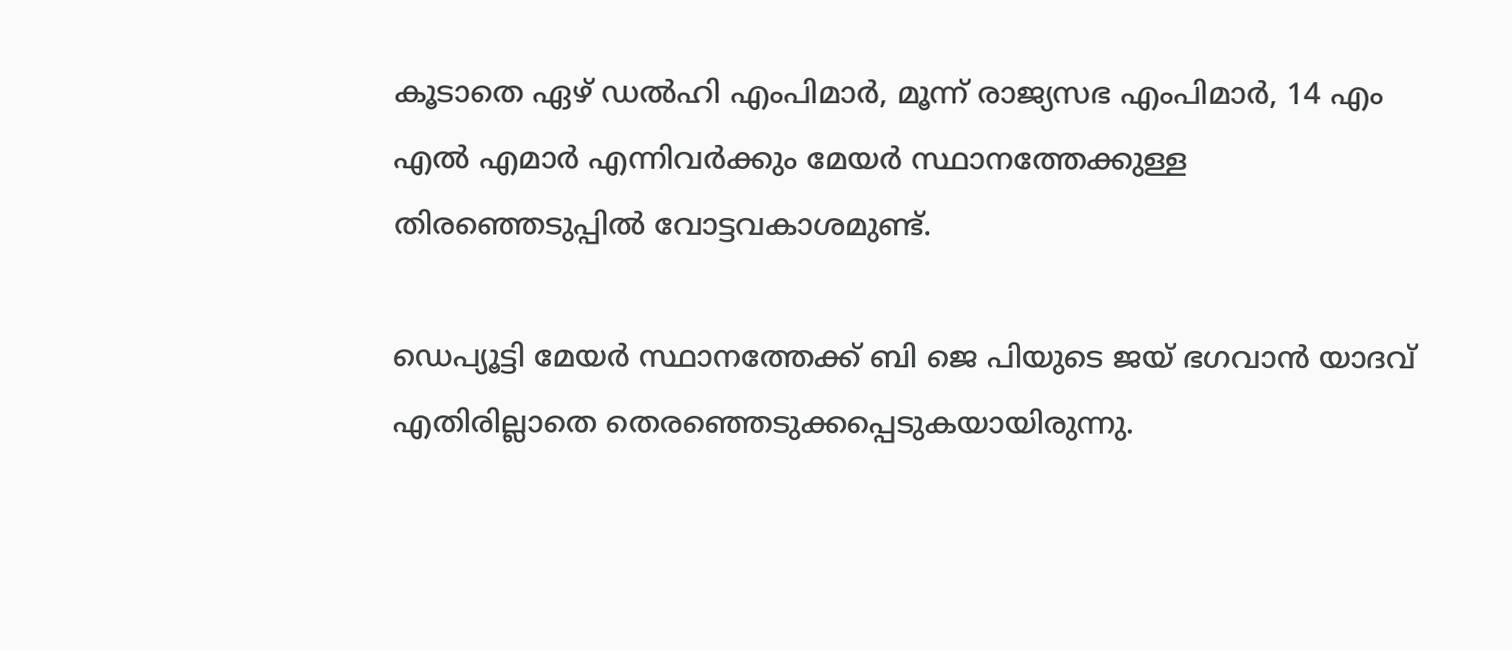കൂടാതെ ഏഴ് ഡൽഹി എംപിമാർ, മൂന്ന് രാജ്യസഭ എംപിമാർ, 14 എം എൽ എമാർ എന്നിവർക്കും മേയർ സ്ഥാനത്തേക്കുള്ള തിരഞ്ഞെടുപ്പില്‍ വോട്ടവകാശമുണ്ട്.

ഡെപ്യൂട്ടി മേയർ സ്ഥാനത്തേക്ക് ബി ജെ പിയുടെ ജയ് ഭഗവാൻ യാദവ് എതിരില്ലാതെ തെരഞ്ഞെടുക്കപ്പെടുകയായിരുന്നു.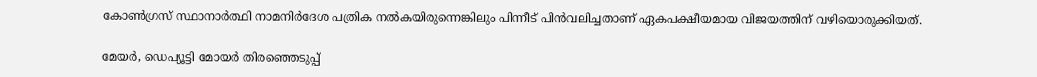കോൺഗ്രസ് സ്ഥാനാർത്ഥി നാമനിർദേശ പത്രിക നല്‍കയിരുന്നെങ്കിലും പിന്നീട് പിന്‍വലിച്ചതാണ് ഏകപക്ഷീയമായ വിജയത്തിന് വഴിയൊരുക്കിയത്.

മേയർ, ഡെപ്യൂട്ടി മോയർ തിരഞ്ഞെടുപ്പ്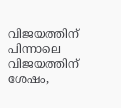വിജയത്തിന് പിന്നാലെ വിജയത്തിന് ശേഷം,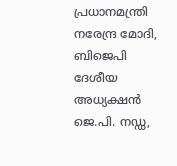പ്രധാനമന്ത്രി നരേന്ദ്ര മോദി, ബിജെപി ദേശീയ അധ്യക്ഷൻ ജെ.പി. നഡ്ഡ,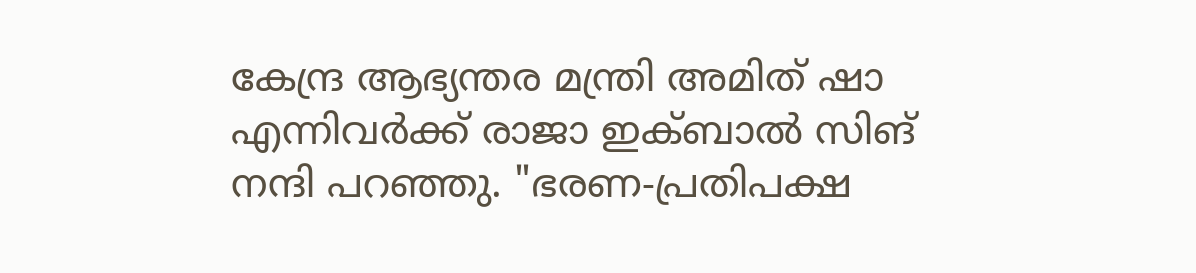കേന്ദ്ര ആഭ്യന്തര മന്ത്രി അമിത് ഷാ എന്നിവർക്ക് രാജാ ഇക്ബാൽ സിങ് നന്ദി പറഞ്ഞു. "ഭരണ-പ്രതിപക്ഷ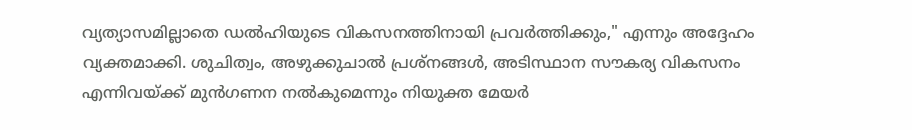വ്യത്യാസമില്ലാതെ ഡൽഹിയുടെ വികസനത്തിനായി പ്രവർത്തിക്കും," എന്നും അദ്ദേഹം വ്യക്തമാക്കി. ശുചിത്വം, അഴുക്കുചാല്‍ പ്രശ്നങ്ങള്‍, അടിസ്ഥാന സൗകര്യ വികസനം എന്നിവയ്ക്ക് മുൻഗണന നൽകുമെന്നും നിയുക്ത മേയർ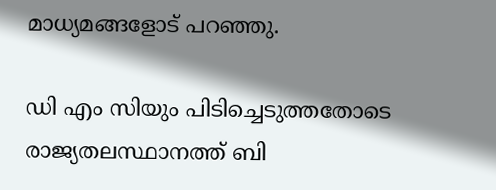മാധ്യമങ്ങളോട് പറഞ്ഞു.

ഡി എം സിയും പിടിച്ചെടുത്തതോടെ രാജ്യതലസ്ഥാനത്ത് ബി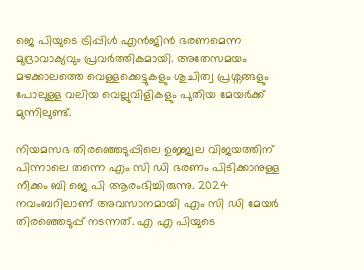ജെ പിയുടെ ട്രിപ്പിള്‍ എന്‍ജിന്‍ ഭരണമെന്ന മുദ്രാവാക്യവും പ്രവർത്തികമായി. അതേസമയം മഴക്കാലത്തെ വെള്ളക്കെട്ടുകളും ശുചിത്വ പ്രശ്നങ്ങളും പോലുള്ള വലിയ വെല്ലുവിളികളും പുതിയ മേയർക്ക് മുന്നിലുണ്ട്.

നിയമസഭ തിരഞ്ഞെടുപ്പിലെ ഉജ്ജ്വല വിജയത്തിന് പിന്നാലെ തന്നെ എം സി ഡി ഭരണം പിടിക്കാനുള്ള നീക്കം ബി ജെ പി ആരംഭിച്ചിരുന്നു. 2024 നവംബറിലാണ് അവസാനമായി എം സി ഡി മേയർ തിരഞ്ഞെടുപ്പ് നടന്നത്. എ എ പിയുടെ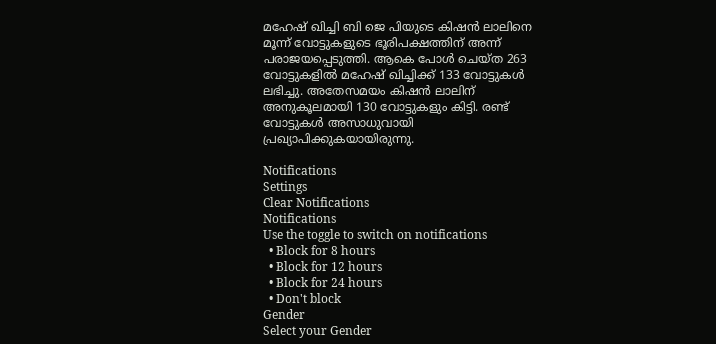മഹേഷ് ഖിച്ചി ബി ജെ പിയുടെ കിഷൻ ലാലിനെ മൂന്ന് വോട്ടുകളുടെ ഭൂരിപക്ഷത്തിന് അന്ന് പരാജയപ്പെടുത്തി. ആകെ പോൾ ചെയ്ത 263 വോട്ടുകളിൽ മഹേഷ് ഖിച്ചിക്ക് 133 വോട്ടുകൾ ലഭിച്ചു. അതേസമയം കിഷൻ ലാലിന് അനുകൂലമായി 130 വോട്ടുകളും കിട്ടി. രണ്ട് വോട്ടുകൾ അസാധുവായി പ്രഖ്യാപിക്കുകയായിരുന്നു.

Notifications
Settings
Clear Notifications
Notifications
Use the toggle to switch on notifications
  • Block for 8 hours
  • Block for 12 hours
  • Block for 24 hours
  • Don't block
Gender
Select your Gender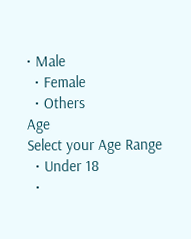• Male
  • Female
  • Others
Age
Select your Age Range
  • Under 18
  •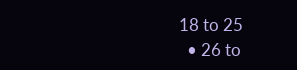18 to 25
  • 26 to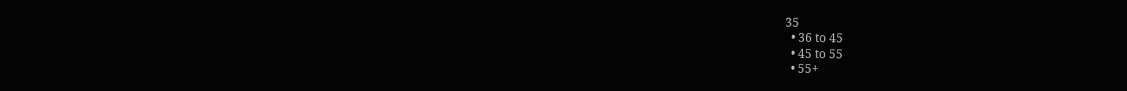35
  • 36 to 45
  • 45 to 55
  • 55+